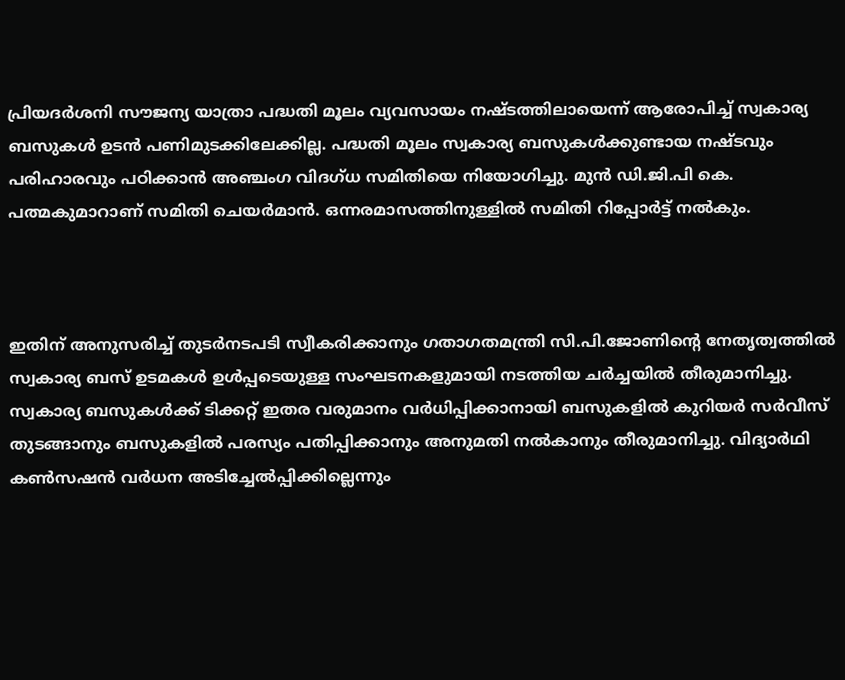പ്രിയദര്‍ശനി സൗജന്യ യാത്രാ പദ്ധതി മൂലം വ്യവസായം നഷ്ടത്തിലായെന്ന് ആരോപിച്ച് സ്വകാര്യ ബസുകള്‍ ഉടന്‍ പണിമുടക്കിലേക്കില്ല. പദ്ധതി മൂലം സ്വകാര്യ ബസുകള്‍ക്കുണ്ടായ നഷ്ടവും പരിഹാരവും പഠിക്കാന്‍ അഞ്ചംഗ വിദഗ്ധ സമിതിയെ നിയോഗിച്ചു. മുന്‍ ഡി.ജി.പി കെ. പത്മകുമാറാണ് സമിതി ചെയര്‍മാന്‍. ഒന്നരമാസത്തിനുള്ളില്‍ സമിതി റിപ്പോര്‍ട്ട് നല്‍കും.



ഇതിന് അനുസരിച്ച് തുടര്‍നടപടി സ്വീകരിക്കാനും ഗതാഗതമന്ത്രി സി.പി.ജോണിന്‍റെ നേതൃത്വത്തില്‍ സ്വകാര്യ ബസ് ഉടമകള്‍ ഉള്‍പ്പടെയുള്ള സംഘടനകളുമായി നടത്തിയ ചര്‍ച്ചയില്‍ തീരുമാനിച്ചു. സ്വകാര്യ ബസുകള്‍ക്ക് ടിക്കറ്റ് ഇതര വരുമാനം വര്‍ധിപ്പിക്കാനായി ബസുകളില്‍ കുറിയര്‍ സര്‍വീസ് തുടങ്ങാനും ബസുകളില്‍ പരസ്യം പതിപ്പിക്കാനും അനുമതി നല്‍കാനും തീരുമാനിച്ചു. വിദ്യാര്‍ഥി കണ്‍സഷന്‍ വര്‍ധന അടിച്ചേല്‍പ്പിക്കില്ലെന്നും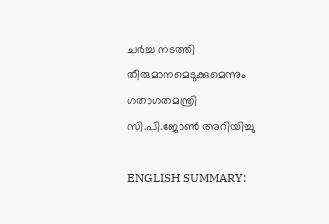ചര്‍ച്ച നടത്തി തീരുമാനമെടുക്കുമെന്നും ഗതാഗതമന്ത്രി സി.പി.ജോണ്‍ അറിയിച്ചു

ENGLISH SUMMARY: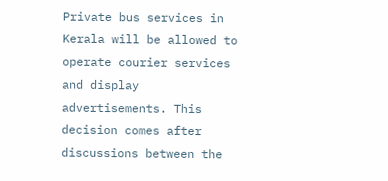Private bus services in Kerala will be allowed to operate courier services and display advertisements. This decision comes after discussions between the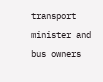transport minister and bus owners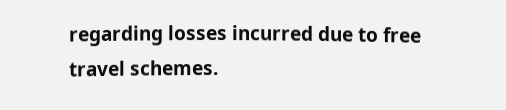regarding losses incurred due to free travel schemes.